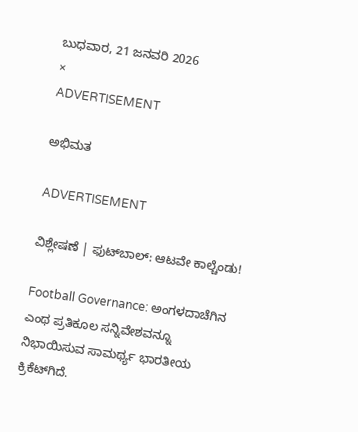ಬುಧವಾರ, 21 ಜನವರಿ 2026
×
ADVERTISEMENT

ಅಭಿಮತ

ADVERTISEMENT

ವಿಶ್ಲೇಷಣೆ | ಫುಟ್‌ಬಾಲ್‌: ಆಟವೇ ಕಾಲ್ಚೆಂಡು!

Football Governance: ಅಂಗಳದಾಚೆಗಿನ ಎಂಥ ಪ್ರತಿಕೂಲ ಸನ್ನಿವೇಶವನ್ನೂ ನಿಭಾಯಿಸುವ ಸಾಮರ್ಥ್ಯ ಭಾರತೀಯ ಕ್ರಿಕೆಟ್‌ಗಿದೆ.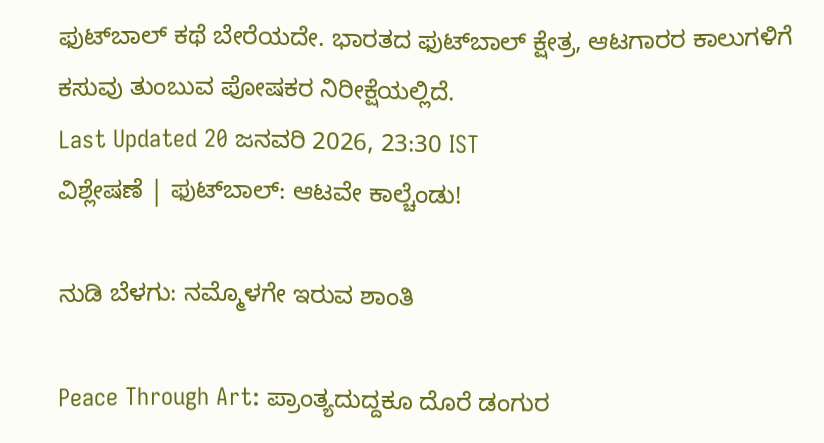ಫುಟ್‌ಬಾಲ್‌ ಕಥೆ ಬೇರೆಯದೇ. ಭಾರತದ ಫುಟ್‌ಬಾಲ್‌ ಕ್ಷೇತ್ರ, ಆಟಗಾರರ ಕಾಲುಗಳಿಗೆ ಕಸುವು ತುಂಬುವ ಪೋಷಕರ ನಿರೀಕ್ಷೆಯಲ್ಲಿದೆ.
Last Updated 20 ಜನವರಿ 2026, 23:30 IST
ವಿಶ್ಲೇಷಣೆ | ಫುಟ್‌ಬಾಲ್‌: ಆಟವೇ ಕಾಲ್ಚೆಂಡು!

ನುಡಿ ಬೆಳಗು: ನಮ್ಮೊಳಗೇ ಇರುವ ಶಾಂತಿ

Peace Through Art: ಪ್ರಾಂತ್ಯದುದ್ದಕೂ ದೊರೆ ಡಂಗುರ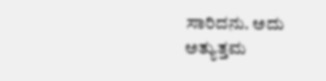ಸಾರಿದನು. ಅದು ಅತ್ಯುತ್ತಮ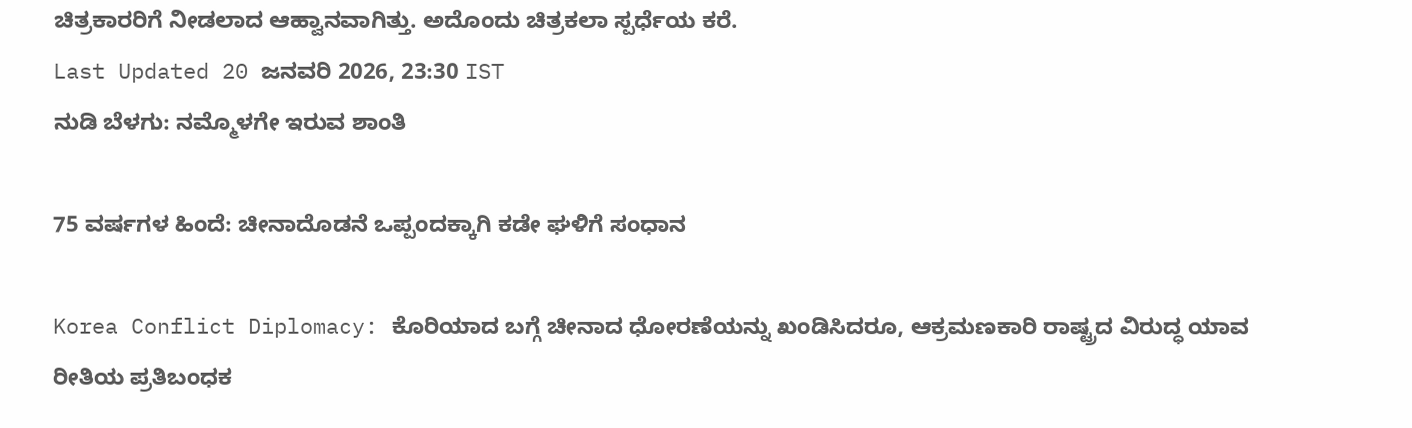ಚಿತ್ರಕಾರರಿಗೆ ನೀಡಲಾದ ಆಹ್ವಾನವಾಗಿತ್ತು. ಅದೊಂದು ಚಿತ್ರಕಲಾ ಸ್ಪರ್ಧೆಯ ಕರೆ.
Last Updated 20 ಜನವರಿ 2026, 23:30 IST
ನುಡಿ ಬೆಳಗು: ನಮ್ಮೊಳಗೇ ಇರುವ ಶಾಂತಿ

75 ವರ್ಷಗಳ ಹಿಂದೆ: ಚೀನಾದೊಡನೆ ಒಪ್ಪಂದಕ್ಕಾಗಿ ಕಡೇ ಘಳಿಗೆ ಸಂಧಾನ

Korea Conflict Diplomacy: ಕೊರಿಯಾದ ಬಗ್ಗೆ ಚೀನಾದ ಧೋರಣೆಯನ್ನು ಖಂಡಿಸಿದರೂ, ಆಕ್ರಮಣಕಾರಿ ರಾಷ್ಟ್ರದ ವಿರುದ್ಧ ಯಾವ ರೀತಿಯ ಪ್ರತಿಬಂಧಕ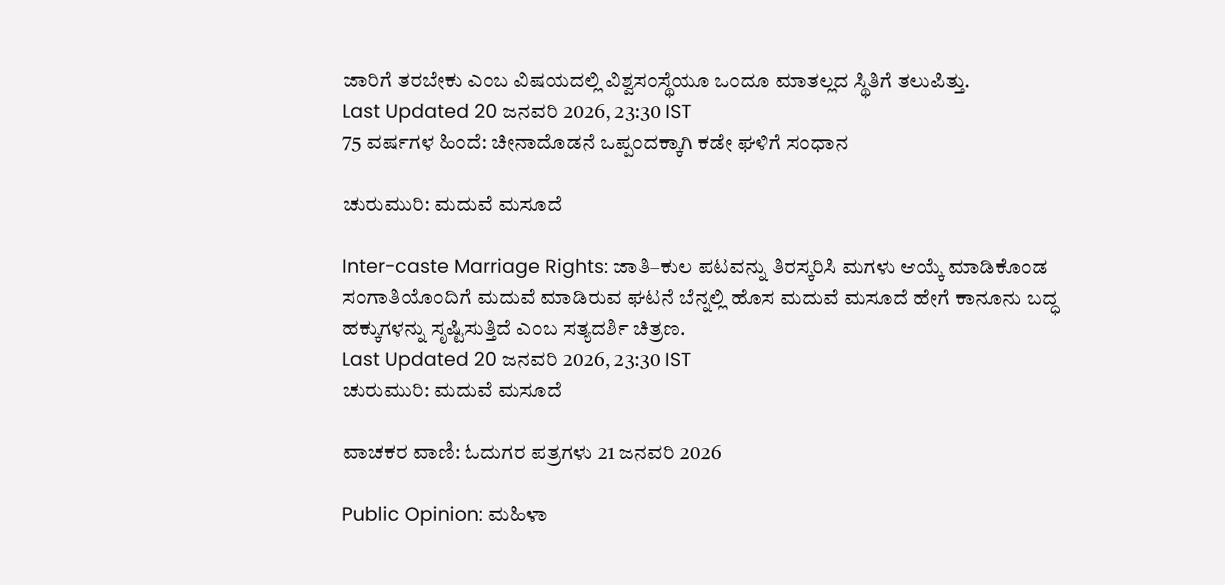ಜಾರಿಗೆ ತರಬೇಕು ಎಂಬ ವಿಷಯದಲ್ಲಿ ವಿಶ್ವಸಂಸ್ಥೆಯೂ ಒಂದೂ ಮಾತಲ್ಲದ ಸ್ಥಿತಿಗೆ ತಲುಪಿತ್ತು.
Last Updated 20 ಜನವರಿ 2026, 23:30 IST
75 ವರ್ಷಗಳ ಹಿಂದೆ: ಚೀನಾದೊಡನೆ ಒಪ್ಪಂದಕ್ಕಾಗಿ ಕಡೇ ಘಳಿಗೆ ಸಂಧಾನ

ಚುರುಮುರಿ: ಮದುವೆ ಮಸೂದೆ

Inter-caste Marriage Rights: ಜಾತಿ–ಕುಲ ಪಟವನ್ನು ತಿರಸ್ಕರಿಸಿ ಮಗಳು ಆಯ್ಕೆ ಮಾಡಿಕೊಂಡ ಸಂಗಾತಿಯೊಂದಿಗೆ ಮದುವೆ ಮಾಡಿರುವ ಘಟನೆ ಬೆನ್ನಲ್ಲಿ ಹೊಸ ಮದುವೆ ಮಸೂದೆ ಹೇಗೆ ಕಾನೂನು ಬದ್ಧ ಹಕ್ಕುಗಳನ್ನು ಸೃಷ್ಟಿಸುತ್ತಿದೆ ಎಂಬ ಸತ್ಯದರ್ಶಿ ಚಿತ್ರಣ.
Last Updated 20 ಜನವರಿ 2026, 23:30 IST
ಚುರುಮುರಿ: ಮದುವೆ ಮಸೂದೆ

ವಾಚಕರ ವಾಣಿ: ಓದುಗರ ಪತ್ರಗಳು 21 ಜನವರಿ 2026

Public Opinion: ಮಹಿಳಾ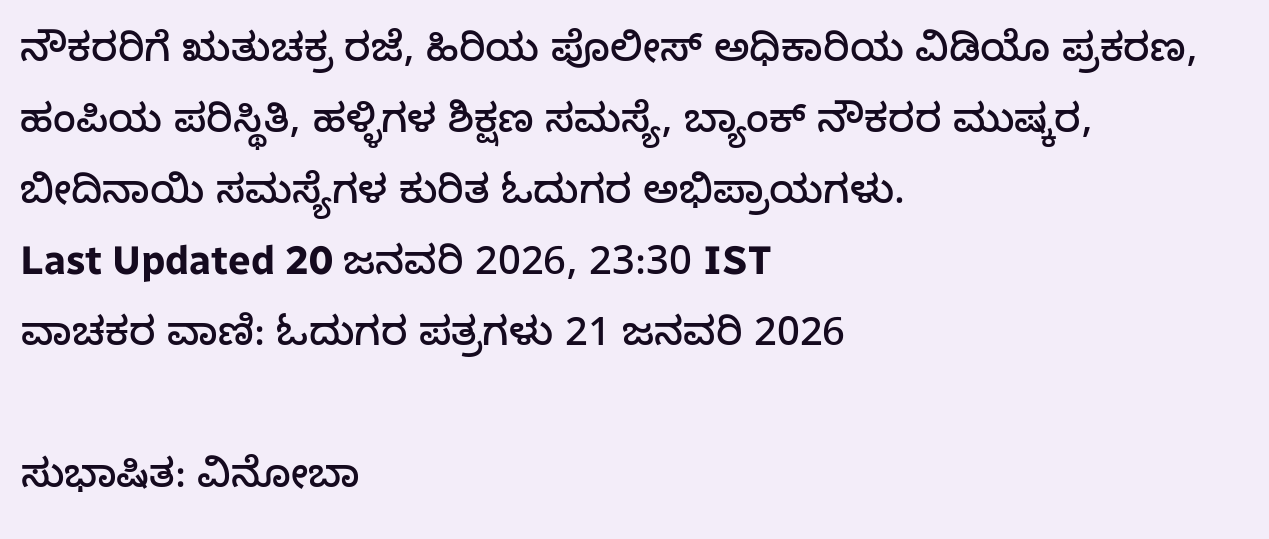ನೌಕರರಿಗೆ ಋತುಚಕ್ರ ರಜೆ, ಹಿರಿಯ ಪೊಲೀಸ್ ಅಧಿಕಾರಿಯ ವಿಡಿಯೊ ಪ್ರಕರಣ, ಹಂಪಿಯ ಪರಿಸ್ಥಿತಿ, ಹಳ್ಳಿಗಳ ಶಿಕ್ಷಣ ಸಮಸ್ಯೆ, ಬ್ಯಾಂಕ್ ನೌಕರರ ಮುಷ್ಕರ, ಬೀದಿನಾಯಿ ಸಮಸ್ಯೆಗಳ ಕುರಿತ ಓದುಗರ ಅಭಿಪ್ರಾಯಗಳು.
Last Updated 20 ಜನವರಿ 2026, 23:30 IST
ವಾಚಕರ ವಾಣಿ: ಓದುಗರ ಪತ್ರಗಳು 21 ಜನವರಿ 2026

ಸುಭಾಷಿತ: ವಿನೋಬಾ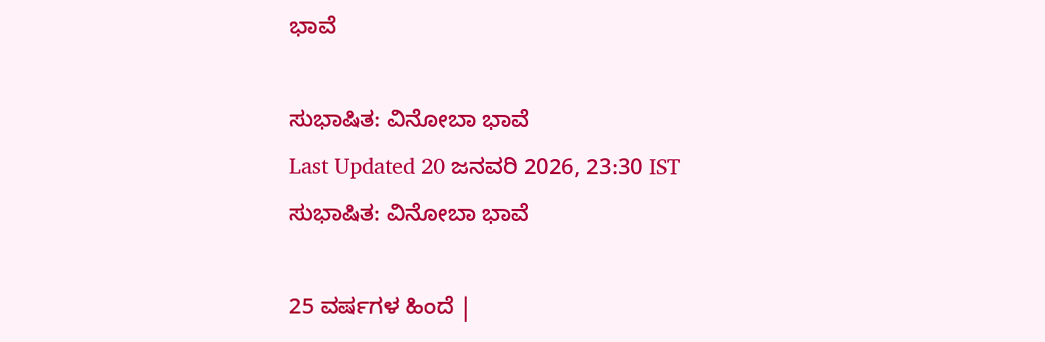ಭಾವೆ

ಸುಭಾಷಿತ: ವಿನೋಬಾ ಭಾವೆ
Last Updated 20 ಜನವರಿ 2026, 23:30 IST
ಸುಭಾಷಿತ: ವಿನೋಬಾ ಭಾವೆ

25 ವರ್ಷಗಳ ಹಿಂದೆ |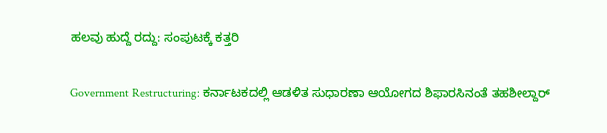ಹಲವು ಹುದ್ದೆ ರದ್ದು: ಸಂಪುಟಕ್ಕೆ ಕತ್ತರಿ

Government Restructuring: ಕರ್ನಾಟಕದಲ್ಲಿ ಆಡಳಿತ ಸುಧಾರಣಾ ಆಯೋಗದ ಶಿಫಾರಸಿನಂತೆ ತಹಶೀಲ್ದಾರ್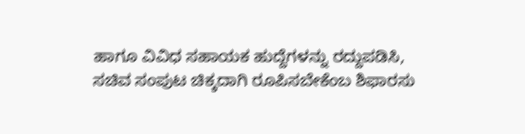ಹಾಗೂ ವಿವಿಧ ಸಹಾಯಕ ಹುದ್ದೆಗಳನ್ನು ರದ್ದುಪಡಿಸಿ, ಸಚಿವ ಸಂಪುಟ ಚಿಕ್ಕದಾಗಿ ರೂಪಿಸಬೇಕೆಂಬ ಶಿಫಾರಸು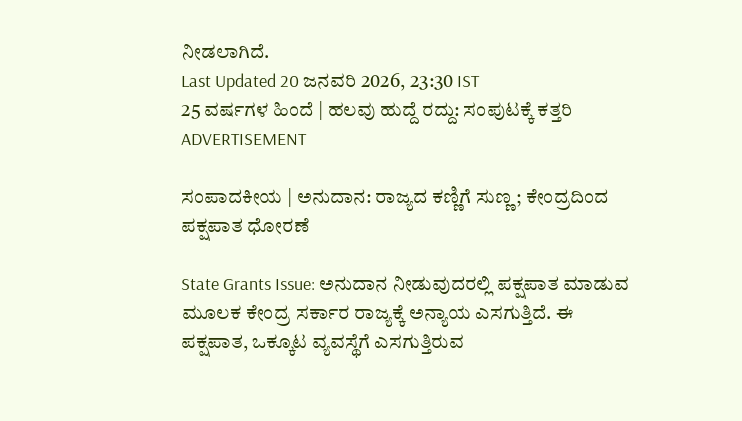ನೀಡಲಾಗಿದೆ.
Last Updated 20 ಜನವರಿ 2026, 23:30 IST
25 ವರ್ಷಗಳ ಹಿಂದೆ | ಹಲವು ಹುದ್ದೆ ರದ್ದು: ಸಂಪುಟಕ್ಕೆ ಕತ್ತರಿ
ADVERTISEMENT

ಸಂಪಾದಕೀಯ | ಅನುದಾನ: ರಾಜ್ಯದ ಕಣ್ಣಿಗೆ ಸುಣ್ಣ; ಕೇಂದ್ರದಿಂದ ಪಕ್ಷಪಾತ ಧೋರಣೆ

State Grants Issue: ಅನುದಾನ ನೀಡುವುದರಲ್ಲಿ ಪಕ್ಷಪಾತ ಮಾಡುವ ಮೂಲಕ ಕೇಂದ್ರ ಸರ್ಕಾರ ರಾಜ್ಯಕ್ಕೆ ಅನ್ಯಾಯ ಎಸಗುತ್ತಿದೆ. ಈ ಪಕ್ಷಪಾತ, ಒಕ್ಕೂಟ ವ್ಯವಸ್ಥೆಗೆ ಎಸಗುತ್ತಿರುವ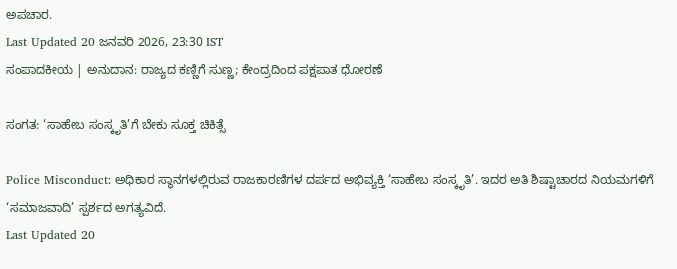ಅಪಚಾರ.
Last Updated 20 ಜನವರಿ 2026, 23:30 IST
ಸಂಪಾದಕೀಯ | ಅನುದಾನ: ರಾಜ್ಯದ ಕಣ್ಣಿಗೆ ಸುಣ್ಣ; ಕೇಂದ್ರದಿಂದ ಪಕ್ಷಪಾತ ಧೋರಣೆ

ಸಂಗತ: ‘ಸಾಹೇಬ ಸಂಸ್ಕೃತಿ’ಗೆ ಬೇಕು ಸೂಕ್ತ ಚಿಕಿತ್ಸೆ

Police Misconduct: ಅಧಿಕಾರ ಸ್ಥಾನಗಳಲ್ಲಿರುವ ರಾಜಕಾರಣಿಗಳ ದರ್ಪದ ಅಭಿವ್ಯಕ್ತಿ ‘ಸಾಹೇಬ ಸಂಸ್ಕೃತಿ’. ಇದರ ಅತಿ ಶಿಷ್ಟಾಚಾರದ ನಿಯಮಗಳಿಗೆ ‘ಸಮಾಜವಾದಿ’ ಸ್ಪರ್ಶದ ಅಗತ್ಯವಿದೆ.
Last Updated 20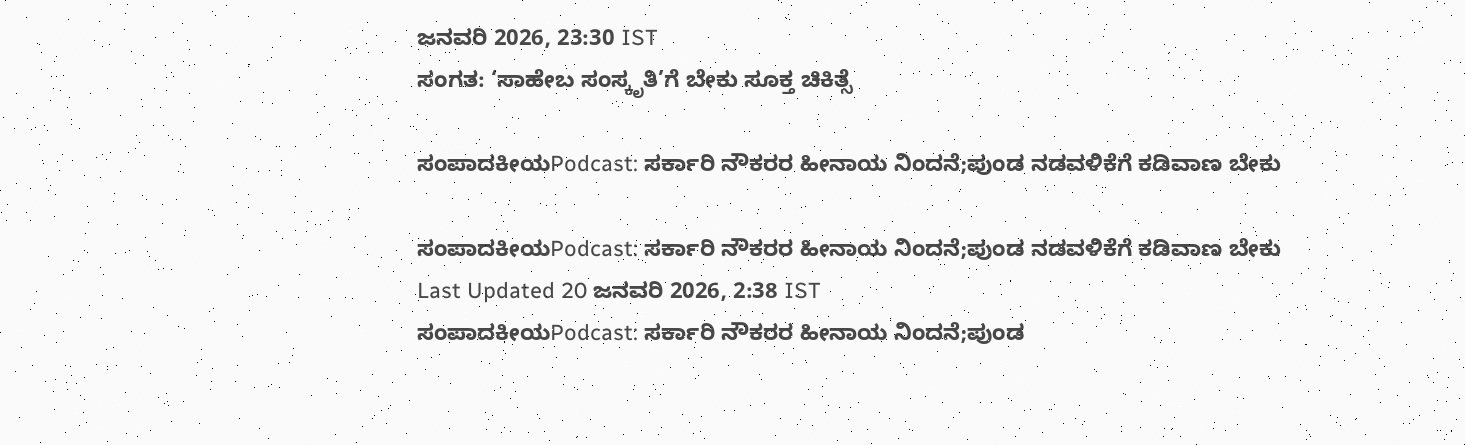ಜನವರಿ 2026, 23:30 IST
ಸಂಗತ: ‘ಸಾಹೇಬ ಸಂಸ್ಕೃತಿ’ಗೆ ಬೇಕು ಸೂಕ್ತ ಚಿಕಿತ್ಸೆ

ಸಂಪಾದಕೀಯPodcast: ಸರ್ಕಾರಿ ನೌಕರರ ಹೀನಾಯ ನಿಂದನೆ;ಪುಂಡ ನಡವಳಿಕೆಗೆ ಕಡಿವಾಣ ಬೇಕು

ಸಂಪಾದಕೀಯPodcast: ಸರ್ಕಾರಿ ನೌಕರರ ಹೀನಾಯ ನಿಂದನೆ;ಪುಂಡ ನಡವಳಿಕೆಗೆ ಕಡಿವಾಣ ಬೇಕು
Last Updated 20 ಜನವರಿ 2026, 2:38 IST
ಸಂಪಾದಕೀಯPodcast: ಸರ್ಕಾರಿ ನೌಕರರ ಹೀನಾಯ ನಿಂದನೆ;ಪುಂಡ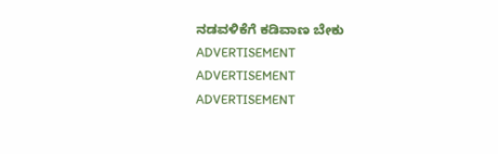ನಡವಳಿಕೆಗೆ ಕಡಿವಾಣ ಬೇಕು
ADVERTISEMENT
ADVERTISEMENT
ADVERTISEMENT